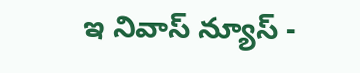ఇ నివాస్ న్యూస్ -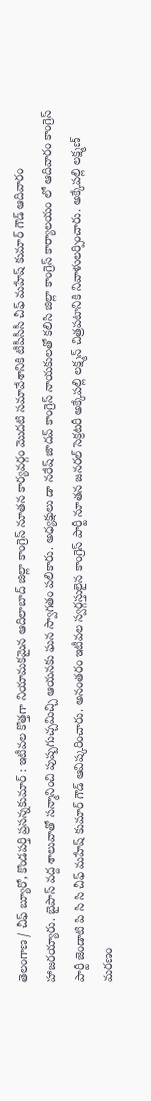తెలంగాణ / చీఫ్ బ్యూరో, కొండపర్తి ప్రసన్నకుమార్ : ఇటీవల కొత్తగా నియామకమైన ఆదిలాబాద్ జిల్లా కాంగ్రెస్ నూతన కార్యవర్గం మొదటి సమావేశానికి టీపీసీసీ చీఫ్ మహేష్ కుమార్ గౌడ్ ఆదివారం హాజరయ్యారు. బైపాస్ వద్ద శాలువాతో సన్మానించి పుష్పగుచ్చమిచ్చి ఆయనకు ఘన స్వాగతం పలికారు. అధ్యక్షులు డా నరేష్ జాదవ్ కాంగ్రెస్ నాయకులతో కలిసి జిల్లా కాంగ్రెస్ కార్యాలయం లో ఆదివారం కాంగ్రెస్ పార్టీ జెండాటి పి సి సి చీఫ్ మహేష్ కుమార్ గౌడ్ ఆవిష్కరించారు. అనంతరం ఇటీవల స్వర్గస్తులైన కాంగ్రెస్ పార్టీ నూతన జనరల్ సెక్రటరీ అక్కేపల్లి లక్ష్మన్ చిత్రపటానికి నివాళులర్పించారు. అక్కేపల్లి లక్ష్మణ్ మరణం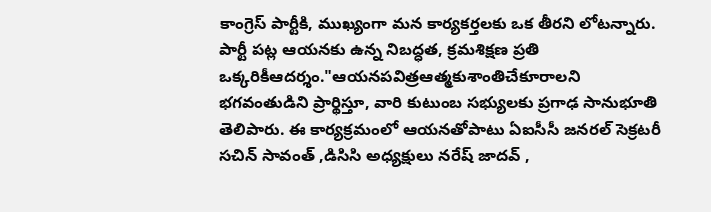కాంగ్రెస్ పార్టీకి, ముఖ్యంగా మన కార్యకర్తలకు ఒక తీరని లోటన్నారు. పార్టీ పట్ల ఆయనకు ఉన్న నిబద్ధత, క్రమశిక్షణ ప్రతి ఒక్కరికీఆదర్శం."ఆయనపవిత్రఆత్మకుశాంతిచేకూరాలని భగవంతుడిని ప్రార్థిస్తూ, వారి కుటుంబ సభ్యులకు ప్రగాఢ సానుభూతి తెలిపారు. ఈ కార్యక్రమంలో ఆయనతోపాటు ఏఐసీసీ జనరల్ సెక్రటరీ సచిన్ సావంత్ ,డిసిసి అధ్యక్షులు నరేష్ జాదవ్ ,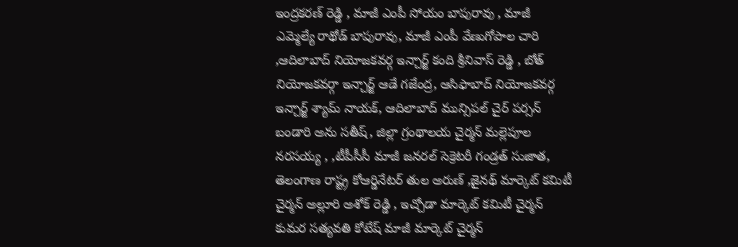ఇంద్రకరణ్ రెడ్డి , మాజీ ఎంపీ సోయం బాపురావు , మాజీ ఎమ్మెల్యే రాథోడ్ బాపురావు, మాజీ ఎంపీ వేణుగోపాల చారి ,ఆదిలాబాద్ నియోజకవర్గ ఇన్చార్జ్ కంది శ్రీనివాస్ రెడ్డి , బోత్ నియోజకవర్గా ఇన్చార్జ్ ఆడే గజేంద్ర, ఆసిఫాబాద్ నియోజకవర్గ ఇన్చార్జ్ శ్యామ్ నాయక్, ఆదిలాబాద్ మున్సిపల్ చైర్ పర్సన్ బండారి అను సతీష్, జిల్లా గ్రంథాలయ చైర్మన్ మల్లెపూల నరసయ్య , ,టీపీసీసీ మాజీ జనరల్ సెక్రెటరీ గండ్రత్ సుజాత, తెలంగాణ రాష్ట్ర కోఆర్డినేటర్ తుల అరుణ్ ,జైనథ్ మార్కెట్ కమిటీ చైర్మన్ అల్లూరి అశోక్ రెడ్డి , ఇచ్చోడా మార్కెట్ కమిటీ చైర్మన్ కుమర సత్యవతి కోటేష్ మాజీ మార్కెట్ చైర్మన్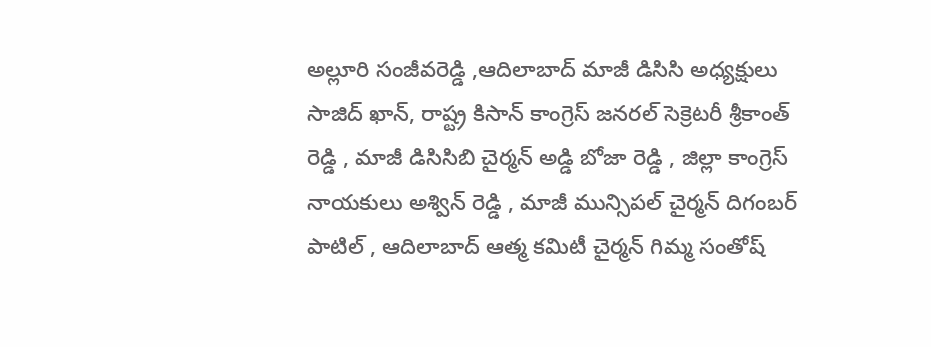అల్లూరి సంజీవరెడ్డి ,ఆదిలాబాద్ మాజీ డిసిసి అధ్యక్షులు సాజిద్ ఖాన్, రాష్ట్ర కిసాన్ కాంగ్రెస్ జనరల్ సెక్రెటరీ శ్రీకాంత్ రెడ్డి , మాజీ డిసిసిబి చైర్మన్ అడ్డి బోజా రెడ్డి , జిల్లా కాంగ్రెస్ నాయకులు అశ్విన్ రెడ్డి , మాజీ మున్సిపల్ చైర్మన్ దిగంబర్ పాటిల్ , ఆదిలాబాద్ ఆత్మ కమిటీ చైర్మన్ గిమ్మ సంతోష్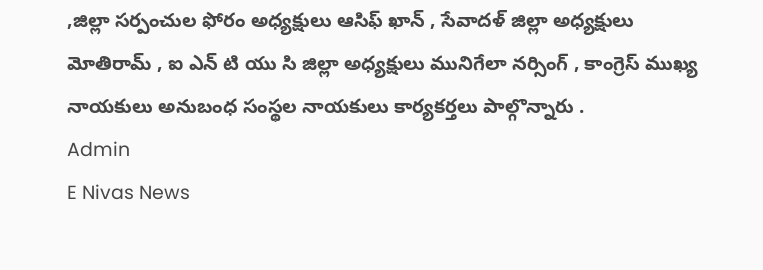,జిల్లా సర్పంచుల ఫోరం అధ్యక్షులు ఆసిఫ్ ఖాన్ , సేవాదళ్ జిల్లా అధ్యక్షులు మోతిరామ్ , ఐ ఎన్ టి యు సి జిల్లా అధ్యక్షులు మునిగేలా నర్సింగ్ , కాంగ్రెస్ ముఖ్య నాయకులు అనుబంధ సంస్థల నాయకులు కార్యకర్తలు పాల్గొన్నారు .
Admin
E Nivas News